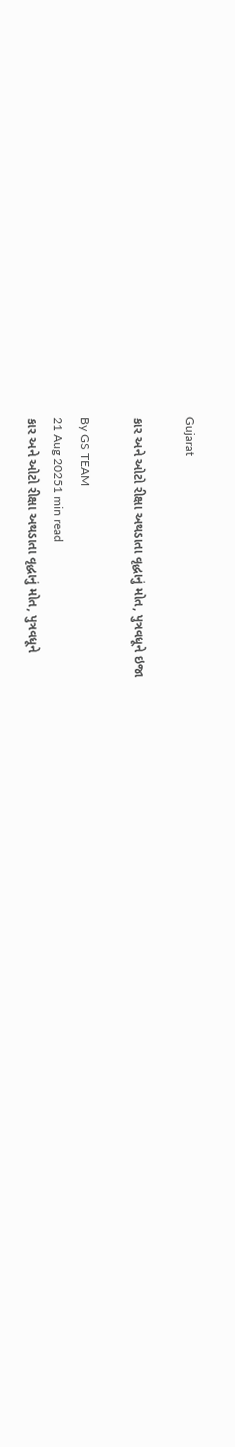Gujarat

કાર અને ઓટો રીક્ષા અથડાતા વૃદ્ધાનું મોત, પુત્રવધૂને ઇજા

By GS TEAM
21 Aug 20251 min read
કાર અને ઓટો રીક્ષા અથડાતા વૃદ્ધાનું મોત, પુત્રવધૂને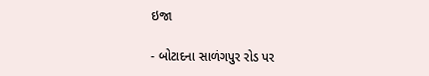ઇજા

- બોટાદના સાળંગપુર રોડ પર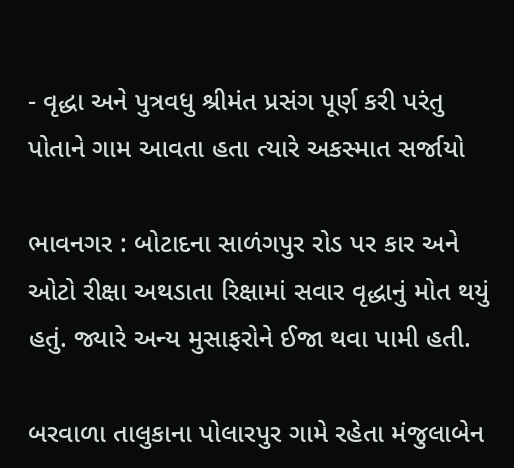- વૃદ્ધા અને પુત્રવધુ શ્રીમંત પ્રસંગ પૂર્ણ કરી પરંતુ પોતાને ગામ આવતા હતા ત્યારે અકસ્માત સર્જાયો

ભાવનગર : બોટાદના સાળંગપુર રોડ પર કાર અને ઓટો રીક્ષા અથડાતા રિક્ષામાં સવાર વૃદ્ધાનું મોત થયું હતું. જ્યારે અન્ય મુસાફરોને ઈજા થવા પામી હતી.

બરવાળા તાલુકાના પોલારપુર ગામે રહેતા મંજુલાબેન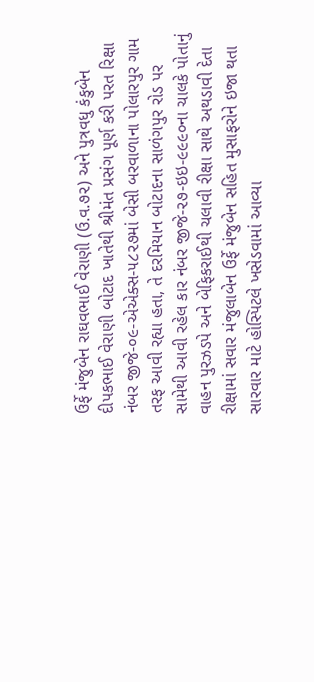ઉર્ફે મંજુબેન રાઘવભાઈ વેરાણી (ઉ.વ.૭૨) અને પુત્રવધુ કંકુબેન દીપકભાઈ વેરાણી બોટાદ ખાતેથી શ્રીમંત પ્રસંગ પૂર્ણ કરી પરત રિક્ષા નંબર જીજે-૦૯-એએક્સ-૫૮૨૭માં બેસી બરવાળાના પોલારપુર ગામ તરફ આવી રહ્યા હતા, તે દરમિયાન બોટાદના સાળંગપુર રોડ પર સામેથી આવી રહેલ કાર નંબર જીજે-૨૭-ઇઇ-૯૯૯૦ના ચાલકે પોતાનું વાહન પુરઝડપે અને બેફિકરાઈથી ચલાવી રીક્ષા સાથે અથડાવી દેતા રીક્ષામાં સવાર મંજુલાબેન ઉર્ફે મંજુબેન સહિત મુસાફરોને ઇજા થતા સારવાર માટે હોસ્પિટલે ખસેડવામાં આવ્યા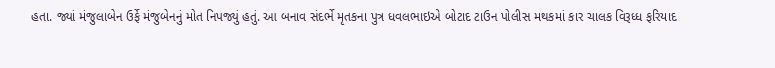હતા. જ્યાં મંજુલાબેન ઉર્ફે મંજુબેનનું મોત નિપજ્યું હતું. આ બનાવ સંદર્ભે મૃતકના પુત્ર ધવલભાઇએ બોટાદ ટાઉન પોલીસ મથકમાં કાર ચાલક વિરૂધ્ધ ફરિયાદ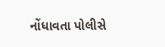નોંધાવતા પોલીસે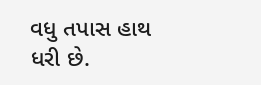વધુ તપાસ હાથ ધરી છે.